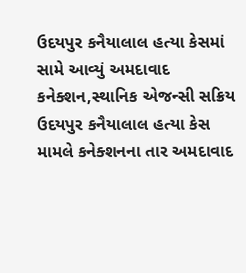ઉદયપુર કનૈયાલાલ હત્યા કેસમાં સામે આવ્યું અમદાવાદ કનેક્શન,સ્થાનિક એજન્સી સક્રિય
ઉદયપુર કનૈયાલાલ હત્યા કેસ મામલે કનેક્શનના તાર અમદાવાદ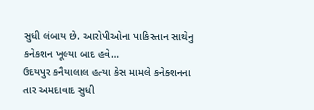સુધી લંબાય છે. આરોપીઓના પાકિસ્તાન સાથેનુ કનેકશન ખૂલ્યા બાદ હવે…
ઉદયપુર કનૈયાલાલ હત્યા કેસ મામલે કનેક્શનના તાર અમદાવાદ સુધી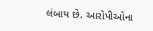લંબાય છે. આરોપીઓના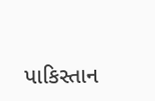પાકિસ્તાન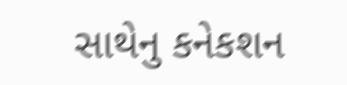સાથેનુ કનેકશન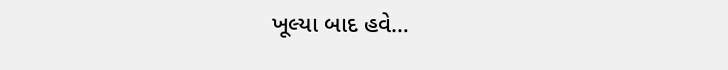ખૂલ્યા બાદ હવે…